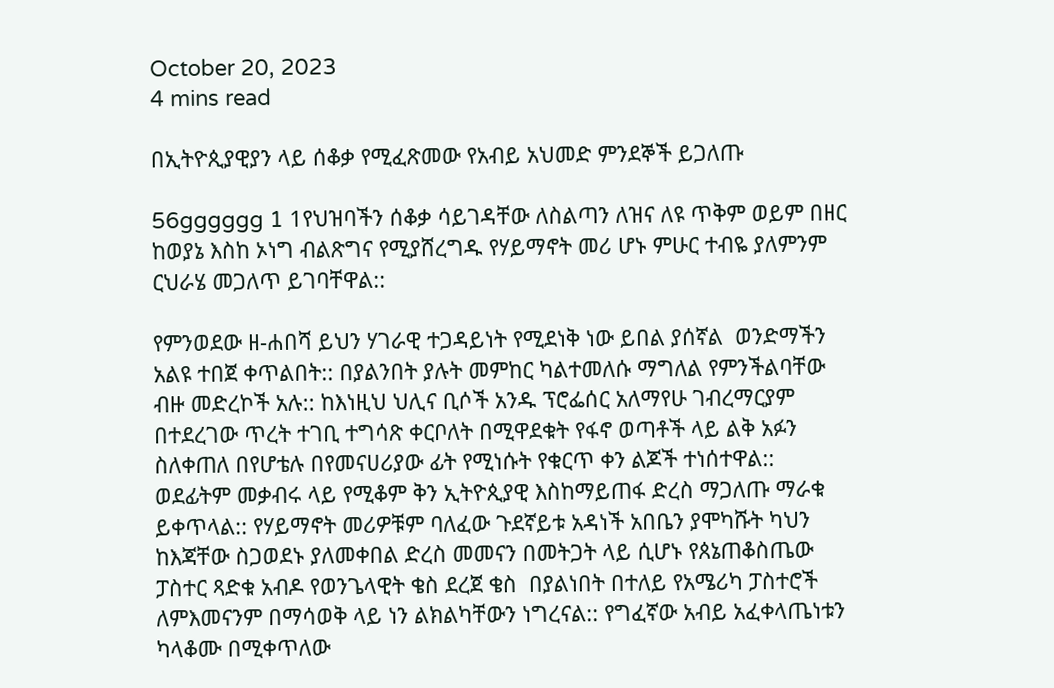October 20, 2023
4 mins read

በኢትዮጲያዊያን ላይ ሰቆቃ የሚፈጽመው የአብይ አህመድ ምንደኞች ይጋለጡ

56gggggg 1 1የህዝባችን ሰቆቃ ሳይገዳቸው ለስልጣን ለዝና ለዩ ጥቅም ወይም በዘር ከወያኔ እስከ ኦነግ ብልጽግና የሚያሸረግዱ የሃይማኖት መሪ ሆኑ ምሁር ተብዬ ያለምንም ርህራሄ መጋለጥ ይገባቸዋል::

የምንወደው ዘ-ሐበሻ ይህን ሃገራዊ ተጋዳይነት የሚደነቅ ነው ይበል ያሰኛል  ወንድማችን  አልዩ ተበጀ ቀጥልበት:: በያልንበት ያሉት መምከር ካልተመለሱ ማግለል የምንችልባቸው ብዙ መድረኮች አሉ:: ከእነዚህ ህሊና ቢሶች አንዱ ፕሮፌሰር አለማየሁ ገብረማርያም በተደረገው ጥረት ተገቢ ተግሳጽ ቀርቦለት በሚዋደቁት የፋኖ ወጣቶች ላይ ልቅ አፉን ስለቀጠለ በየሆቴሉ በየመናሀሪያው ፊት የሚነሱት የቁርጥ ቀን ልጆች ተነሰተዋል:: ወደፊትም መቃብሩ ላይ የሚቆም ቅን ኢትዮጲያዊ እስከማይጠፋ ድረስ ማጋለጡ ማራቁ ይቀጥላል:: የሃይማኖት መሪዎቹም ባለፈው ጉደኛይቱ አዳነች አበቤን ያሞካሹት ካህን ከእጃቸው ስጋወደኑ ያለመቀበል ድረስ መመናን በመትጋት ላይ ሲሆኑ የጰኔጠቆስጤው ፓስተር ጻድቁ አብዶ የወንጌላዊት ቄስ ደረጀ ቄስ  በያልነበት በተለይ የአሜሪካ ፓስተሮች ለምእመናንም በማሳወቅ ላይ ነን ልክልካቸውን ነግረናል:: የግፈኛው አብይ አፈቀላጤነቱን ካላቆሙ በሚቀጥለው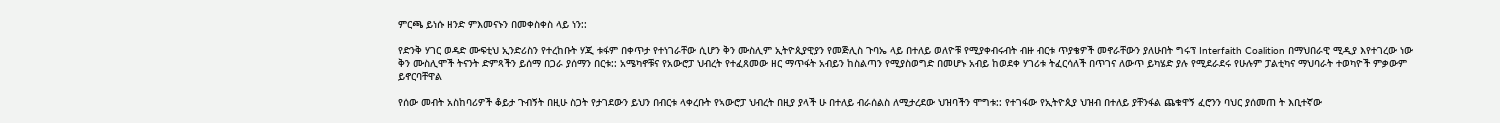ምርጫ ይነሱ ዘንድ ምእመናኑን በመቀስቀስ ላይ ነን::

የድንቅ ሃገር ወዳድ ሙፍቲህ ኢንድሪስን የተረከቡት ሃጂ ቱፋም በቀጥታ የተነገራቸው ሲሆን ቅን ሙስሊም ኢትዮጲያዊያን የመጅሊስ ጉባኤ ላይ በተለይ ወለዮቹ የሚያቀብሩብት ብዙ ብርቱ ጥያቄዎች መኖራቸውን ያለሁበት ግሩፕ Interfaith Coalition በማህበራዊ ሚዲያ እየተገረው ነው ቅን ሙስሊሞች ትናንት ድምጻችን ይሰማ በጋራ ያሰማን በርቱ:: አሜካኖቹና የአውሮፓ ህብረት የተፈጸመው ዘር ማጥፋት አብይን ከስልጣን የሚያስወግድ በመሆኑ አብይ ከወደቀ ሃገሪቱ ትፈርሳለች በጥገና ለውጥ ይካሄድ ያሉ የሚደራደሩ የሁሉም ፓልቲካና ማህባራት ተወካዮች ምቃውም ይኖርባቸዋል

የሰው መብት አስከባሪዎች ቆይታ ጉብኝት በዚሁ ስጋት የታገደውን ይህን በብርቱ ላቀረቡት የኣውሮፓ ህብረት በዚያ ያላች ሁ በተለይ ብራሰልስ ለሚታረደው ህዝባችን ሞግቱ:: የተገፋው የኢትዮጲያ ህዝብ በተለይ ያቸንፋል ጨቁዋኝ ፈሮንን ባህር ያሰመጠ ት እቢተኛው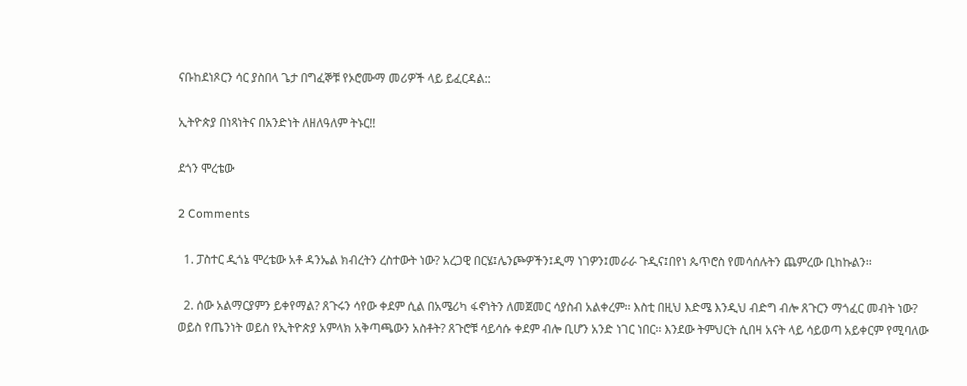ናቡከደነጾርን ሳር ያስበላ ጌታ በግፈኞቹ የኦሮሙማ መሪዎች ላይ ይፈርዳል::

ኢትዮጵያ በነጻነትና በአንድነት ለዘለዓለም ትኑር!!

ደጎን ሞረቴው

2 Comments

  1. ፓስተር ዲጎኔ ሞረቴው አቶ ዳንኤል ክብረትን ረስተውት ነው? አረጋዊ በርሄ፤ሌንጮዎችን፤ዲማ ነገዎን፤መራራ ጉዲና፤በየነ ጴጥሮስ የመሳሰሉትን ጨምረው ቢከኩልን፡፡

  2. ሰው አልማርያምን ይቀየማል? ጸጉሩን ሳየው ቀደም ሲል በአሜሪካ ፋኖነትን ለመጀመር ሳያስብ አልቀረም፡፡ እስቲ በዚህ እድሜ እንዲህ ብድግ ብሎ ጸጉርን ማጎፈር መብት ነው? ወይስ የጤንነት ወይስ የኢትዮጵያ አምላክ አቅጣጫውን አስቶት? ጸጉሮቹ ሳይሳሱ ቀደም ብሎ ቢሆን አንድ ነገር ነበር፡፡ እንደው ትምህርት ሲበዛ አናት ላይ ሳይወጣ አይቀርም የሚባለው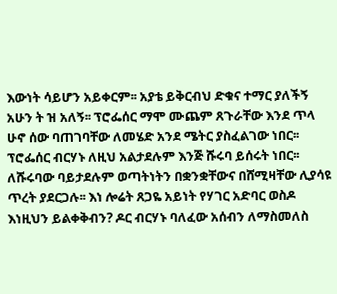እውነት ሳይሆን አይቀርም፡፡ አያቴ ይቅርብህ ድቁና ተማር ያለችኝ አሁን ት ዝ አለኝ፡፡ ፕሮፌሰር ማሞ ሙጨም ጸጉራቸው እንደ ጥላ ሁኖ ሰው ባጠገባቸው ለመሄድ አንደ ሜትር ያስፈልገው ነበር፡፡ ፕሮፌሰር ብርሃኑ ለዚህ አልታደሉም እንጅ ሹሩባ ይሰሩት ነበር፡፡ ለሹሩባው ባይታደሉም ወጣትነትን በቋንቋቸውና በሸሚዛቸው ሊያሳዩ ጥረት ያደርጋሉ፡፡ እነ ሎሬት ጸጋዬ አይነት የሃገር አድባር ወስዶ እነዚህን ይልቀቅብን? ዶር ብርሃኑ ባለፈው አሰብን ለማስመለስ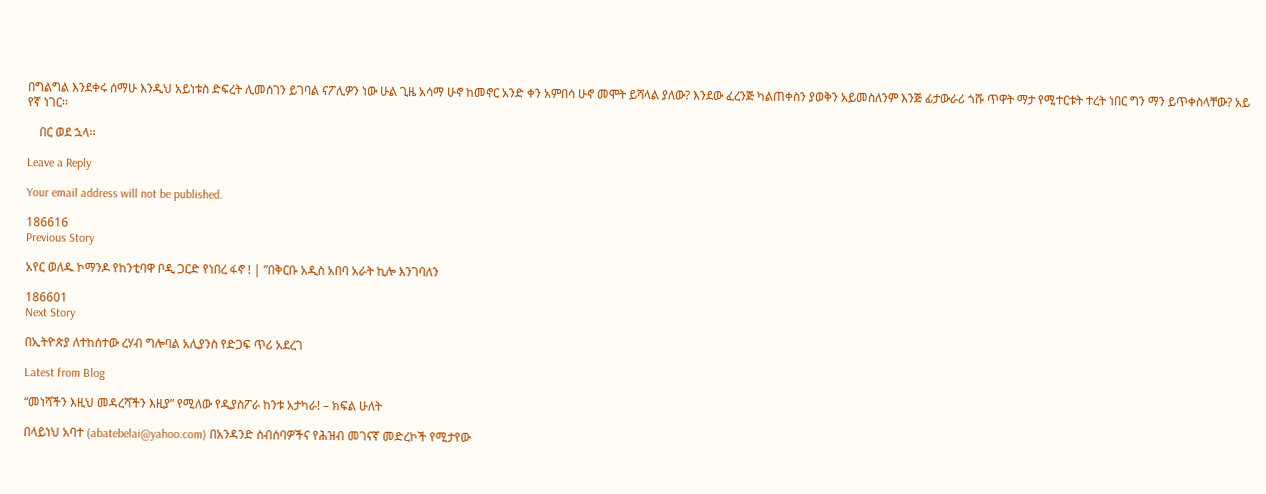በግልግል እንደቀሩ ሰማሁ እንዲህ አይነቱስ ድፍረት ሊመሰገን ይገባል ናፖሊዎን ነው ሁል ጊዜ አሳማ ሁኖ ከመኖር አንድ ቀን አምበሳ ሁኖ መሞት ይሻላል ያለው? እንደው ፈረንጅ ካልጠቀስን ያወቅን አይመስለንም እንጅ ፊታውራሪ ጎሹ ጥዋት ማታ የሚተርቱት ተረት ነበር ግን ማን ይጥቀስላቸው? አይ የኛ ነገር፡፡

    በር ወደ ኋላ፡፡

Leave a Reply

Your email address will not be published.

186616
Previous Story

አየር ወለዱ ኮማንዶ የከንቲባዋ ቦዲ ጋርድ የነበረ ፋኖ ! | ”በቅርቡ አዲስ አበባ አራት ኪሎ እንገባለን

186601
Next Story

በኢትዮጵያ ለተከሰተው ረሃብ ግሎባል አሊያንስ የድጋፍ ጥሪ አደረገ

Latest from Blog

“መነሻችን እዚህ መዳረሻችን እዚያ” የሚለው የዲያስፖራ ከንቱ አታካራ! – ክፍል ሁለት

በላይነህ አባተ (abatebelai@yahoo.com) በአንዳንድ ስብሰባዎችና የሕዝብ መገናኛ መድረኮች የሚታየው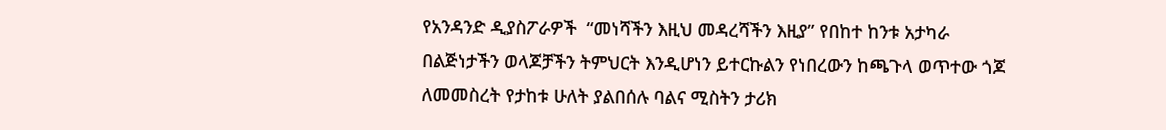የአንዳንድ ዲያስፖራዎች  “መነሻችን እዚህ መዳረሻችን እዚያ” የበከተ ከንቱ አታካራ በልጅነታችን ወላጆቻችን ትምህርት እንዲሆነን ይተርኩልን የነበረውን ከጫጉላ ወጥተው ጎጆ ለመመስረት የታከቱ ሁለት ያልበሰሉ ባልና ሚስትን ታሪክ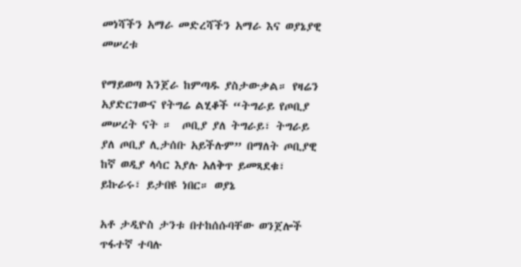መነሻችን አማራ መድረሻችን አማራ እና ወያኔያዊ መሠረቱ

የማይወጣ እንጀራ ከምጣዱ ያስታውቃል። የዛሬን አያድርገውና የትግሬ ልሂቆች “ትግራይ የጦቢያ መሠረት ናት ።  ጦቢያ ያለ ትግራይ፣ ትግራይ ያለ ጦቢያ ሊታሰቡ አይችሉም” በማለት ጦቢያዊ ከኛ ወዲያ ላሳር እያሉ አለቅጥ ይመጻደቁ፣ ይኩራሩ፣ ይታበዩ ነበር። ወያኔ

አቶ ታዲዮስ ታንቱ በተከሰሱባቸው ወንጀሎች ጥፋተኛ ተባሉ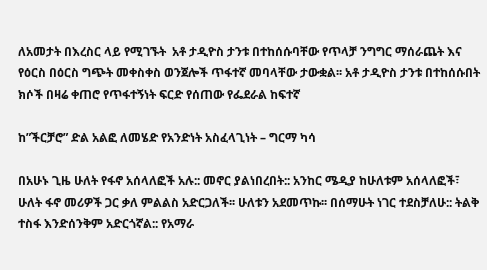ለአመታት በእረስር ላይ የሚገኙት  አቶ ታዲዮስ ታንቱ በተከሰሱባቸው የጥላቻ ንግግር ማሰራጨት እና የዕርስ በዕርስ ግጭት መቀስቀስ ወንጀሎች ጥፋተኛ መባላቸው ታውቋል፡፡ አቶ ታዲዮስ ታንቱ በተከሰሱበት ክሶች በዛሬ ቀጠሮ የጥፋተኝነት ፍርድ የሰጠው የፌደራል ከፍተኛ

ከ”ችርቻሮ” ድል አልፎ ለመሄድ የአንድነት አስፈላጊነት – ግርማ ካሳ

በአሁኑ ጊዜ ሁለት የፋኖ አሰላለፎች አሉ:: መኖር ያልነበረበት:: አንከር ሜዲያ ከሁለቱም አሰላለፎች፣ ሁለት ፋኖ መሪዎች ጋር ቃለ ምልልስ አድርጋለች፡፡ ሁለቱን አደመጥኩ፡፡ በሰማሁት ነገር ተደስቻለሁ:: ትልቅ ተስፋ እንድሰንቅም አድርጎኛል:: የአማራ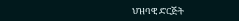ህዝባዊ ድርጅት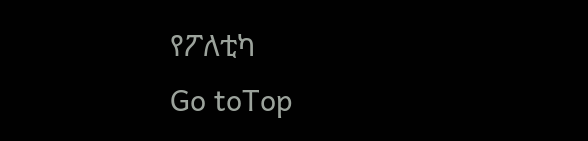የፖለቲካ
Go toTop